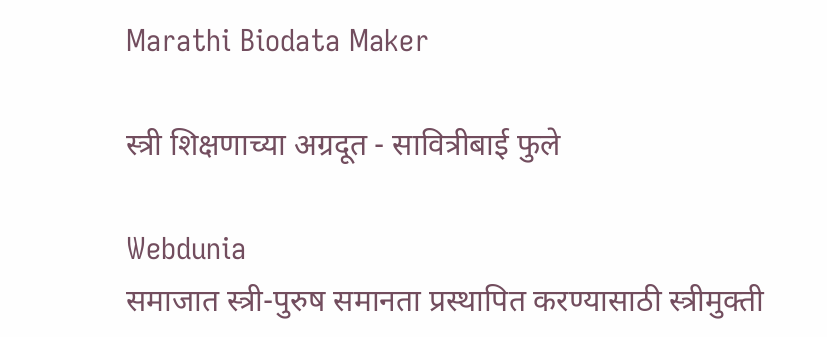Marathi Biodata Maker

स्त्री शिक्षणाच्या अग्रदूत - सावित्रीबाई फुले

Webdunia
समाजात स्त्री-पुरुष समानता प्रस्थापित करण्यासाठी स्त्रीमुक्ती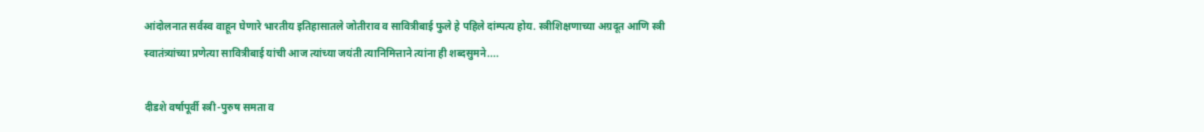आंदोलनात सर्वस्व वाहून घेणारे भारतीय ‍इतिहासातले जोतीराव व सावित्रीबाई फुले हे पहिले दांम्पत्य होय. स्त्री‍शिक्षणाच्या अग्रदूत आणि स्त्री स्वातंत्र्यांच्या प्रणेत्या सावित्रीबाई यांची आज त्यांच्या जयंती त्यानिमित्ताने त्यांना ही शब्दसुमने....

दीडशे वर्षापूर्वी स्त्री-पुरुष समता व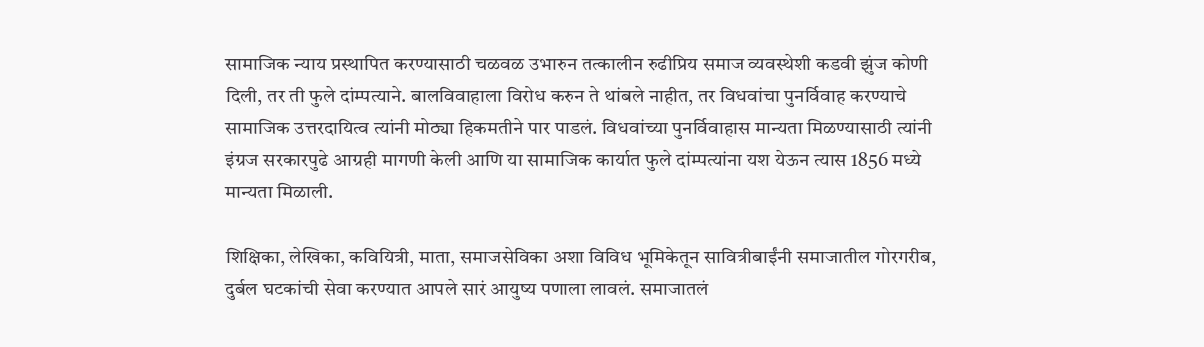सामाजिक न्याय प्रस्थापित करण्यासाठी चळवळ उभारुन तत्कालीन रुढीप्रिय समाज व्यवस्थेशी कडवी झुंज कोणी दिली, तर ती फुले दांम्पत्याने. बालविवाहाला विरोध करुन ते थांबले नाहीत, तर विधवांचा पुनर्विवाह करण्याचे सामाजिक उत्तरदायित्व त्यांनी मोठ्या हिकमतीने पार पाडलं. विधवांच्या पुनर्विवाहास मान्यता मिळण्यासाठी त्यांनी इंग्रज सरकारपुढे आग्रही मागणी केली आणि या सामाजिक कार्यात फुले दांम्पत्यांना यश येऊन त्यास 1856 मध्ये मान्यता मिळाली.

शिक्षिका, लेखिका, कवियित्री, माता, समाजसेविका अशा विविध भूमिकेतून सावित्रीबाईंनी समाजातील गोरगरीब, दुर्बल घटकांची सेवा करण्यात आपले सारं आयुष्य पणाला लावलं. समाजातलं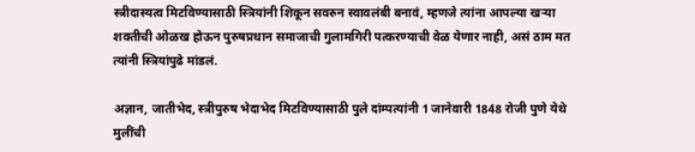स्त्रीदास्यत्व मिटविण्यासाठी स्त्रियांनी शिकून सवरुन स्वावलंबी बनावं, म्हणजे त्यांना आपल्या खर्‍या शक्तीची ओळख होऊन पुरुषप्रधान समाजाची गुलामगिरी पत्करण्याची वेळ येणार नाही, असं ठाम मत त्यांनी स्त्रियांपुढे मांडलं.

अज्ञान, जातीभेद, स्त्रीपुरुष भेदाभेद मिटविण्यासाठी पुले दांम्पत्यांनी 1 जानेवारी 1848 रोजी पुणे येथे मुलींची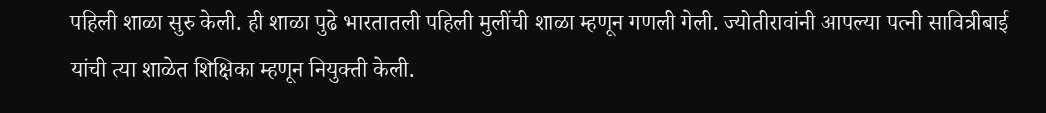पहिली शाळा सुरु केली. ही शाळा पुढे भारतातली पहिली मुलींची शाळा म्हणून गणली गेली. ज्योतीरावांनी आपल्या पत्नी सावित्रीबाई यांची त्या शाळेत शिक्षिका म्हणून नियुक्ती केली.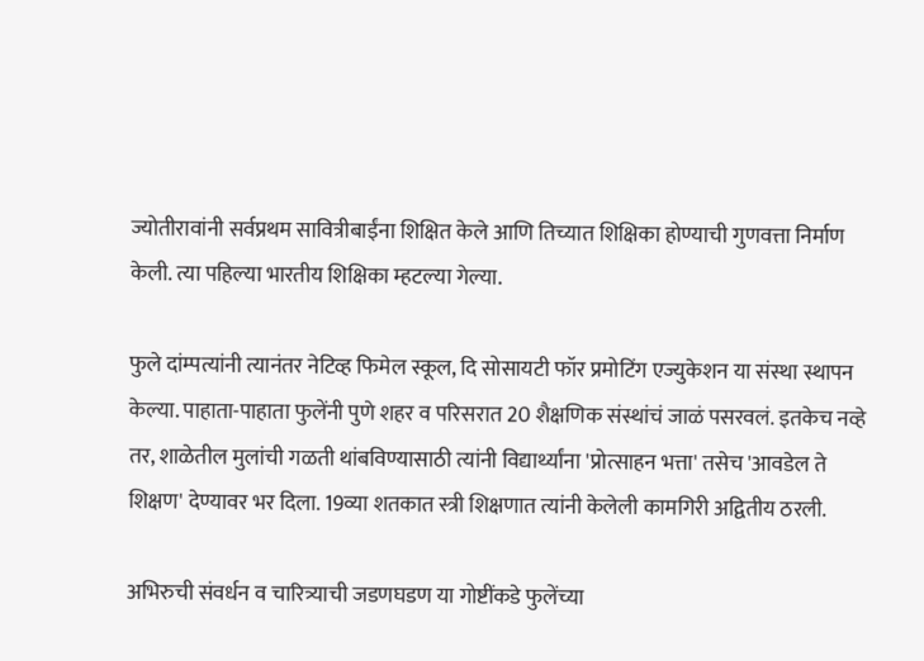ज्योतीरावांनी सर्वप्रथम सावित्रीबाईंना शिक्षित केले आणि तिच्यात शिक्षिका होण्याची गुणवत्ता निर्माण केली. त्या पहिल्या भारतीय शिक्षिका म्हटल्या गेल्या.

फुले दांम्पत्यांनी त्यानंतर नेटिव्ह फिमेल स्कूल, दि सोसायटी फॉर प्रमोटिंग एज्युकेशन या संस्‍था स्थापन केल्या. पाहाता-पाहाता फुलेंनी पुणे शहर व परिसरात 20 शैक्षणिक संस्थांचं जाळं पसरवलं. इतकेच नव्हे तर, शाळेतील मुलांची गळती थांबविण्यासाठी त्यांनी विद्यार्थ्यांना 'प्रोत्साहन भत्ता' तसेच 'आवडेल ते शिक्षण' देण्यावर भर दिला. 19व्या शतकात स्त्री शिक्षणात त्यांनी केलेली कामगिरी अद्वितीय ठरली.

अभिरुची संवर्धन व चारित्र्याची जडणघडण या गोष्टींकडे फुलेंच्या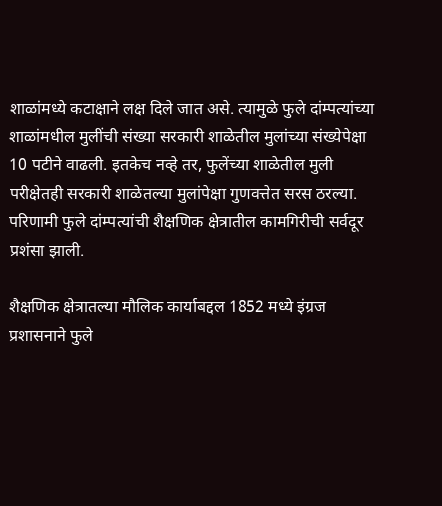शाळांमध्ये कटाक्षाने लक्ष दिले जात असे. त्यामुळे फुले दांम्पत्यांच्या शाळांमधील मुलींची संख्या सरकारी शाळेतील मुलांच्या संख्येपेक्षा 10 पटीने वाढली. इतकेच नव्हे तर, फुलेंच्या शाळेतील मुली परीक्षेतही सरकारी शाळेतल्या मुलांपेक्षा गुणवत्तेत सरस ठरल्या. परिणामी फुले दांम्पत्यांची शैक्षणिक क्षेत्रा‍तील कामगिरीची सर्वदूर प्रशंसा झाली.

शैक्षणिक क्षेत्रातल्या मौलिक कार्याबद्दल 1852 मध्ये इंग्रज प्रशासनाने फुले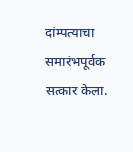दांम्पत्याचा समारंभपूर्वक सत्कार केला.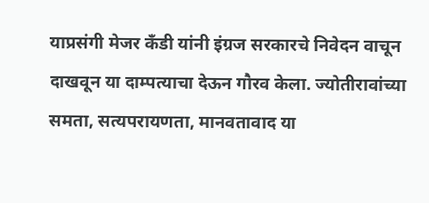याप्रसंगी मेजर कँडी यांनी इंग्रज सरकारचे निवेदन वाचून दाखवून या दाम्पत्याचा देऊन गौरव केला. ज्योतीरावांच्या समता, सत्यपरायणता, मानवतावाद या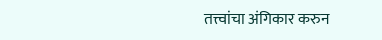तत्त्वांचा अंगिकार करुन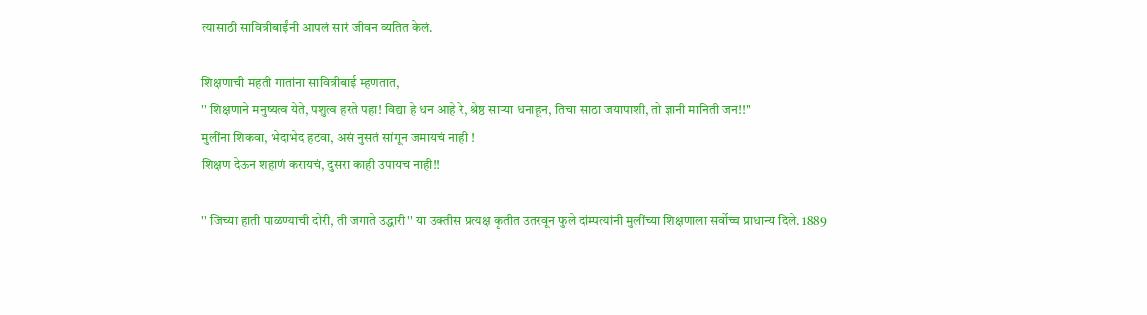त्यासाठी सावित्रीबाईंनी आपलं सारं जीवन व्यतित केलं.

शिक्षणाची महती गातांना सावित्रीबाई म्हणतात,
'' शिक्षणाने मनुष्यत्व येते, पशुत्व हरते पहा! विद्या हे धन आहे रे, श्रेष्ठ सार्‍या धनाहून, तिचा साठा जयापाशी, तो ज्ञानी मानिती जन!!''
मुलींना शिकवा, भेदाभेद हटवा, असं नुसतं सांगून जमायचं नाही !
शिक्षण देऊन शहाणं करायचं, दुसरा काही उपायच नाही!!

'' जिच्या हाती पाळण्याची दोरी, ती जगाते उद्धारी'' या उक्तीस प्रत्यक्ष कृतीत उतरवून फुले दांम्पत्यांनी मुलींच्या शिक्षणाला सर्वोच्च प्राधान्य दिले. 1889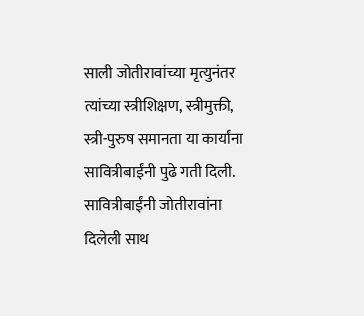साली जोतीरावांच्या मृत्युनंतर त्यांच्या ‍स्त्रीशिक्षण, स्त्रीमुक्ती, स्त्री-पुरुष समानता या कार्यांना सावित्रीबाईंनी पुढे गती दिली. सावित्रीबाईंनी जोतीरावांना दिलेली साथ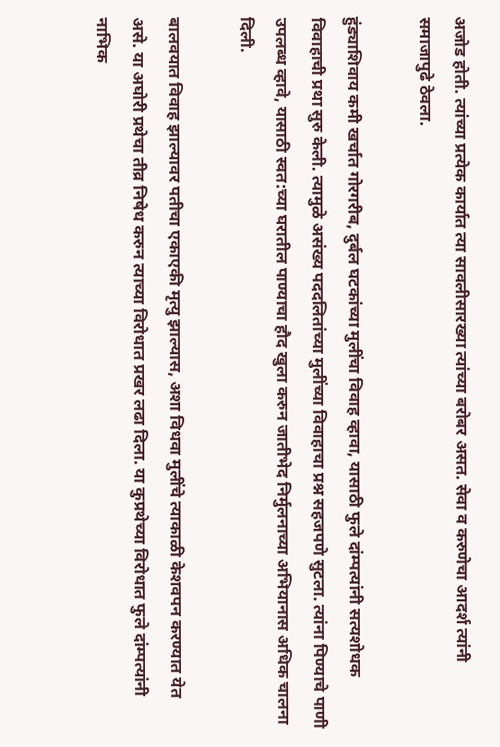अजोड होती. त्यांच्या प्रत्येक कार्यात त्या सावलीसारख्या त्यांच्या बरोबर असत. सेवा व करुणेचा आदर्श त्यांनी समाजापुढे ठेवला.

हुंड्याशिवाय कमी खर्चात गोरगरीब, दुर्बल घटकांच्या मुलींचा विवाह व्हावा, यासाठी फुले दांम्पत्यांनी सत्यशोधक विवाहाची प्रथा सुरु केली. त्यामुळे असंख्य पददलितांच्या मुलींच्या विवाहाचा प्रश्न सहजपणे सुटला. त्यांना पिण्याचे पाणी उपलब्ध व्हावे, यासाठी स्वत:च्या घरातील पाण्याचा हौद खुला करुन जातीभेद निर्मुलनाच्या अभियानास अधिक चालना दिली.

बालवयात विवाह झाल्यावर पतीचा एकाएकी मृत्यु झाल्यास, अशा विधवा मुलींचे त्याकाळी केशवपन करण्यात येत असे. या अघोरी प्रथेचा तीव्र निषेध करुन त्याच्या विरोधात प्रखर लढा दिला. या कुप्रथेच्या विरोधात फुले दांम्पत्यांनी नाभिक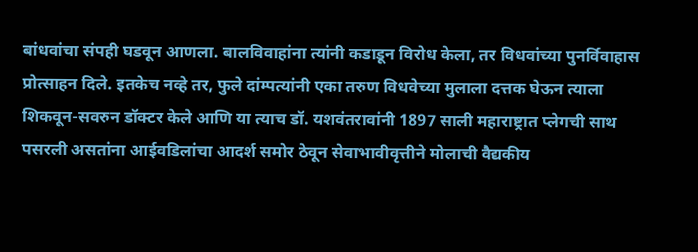बांधवांचा संपही घडवून आणला. बालविवाहांना त्यांनी कडाडून विरोध केला, तर विधवांच्या पुनर्विवाहास प्रोत्साहन दिले. इतकेच नव्हे तर, फुले दांम्पत्यांनी एका तरुण विधवेच्या मुलाला दत्तक घेऊन त्याला शिकवून-सवरुन डॉक्टर केले आणि या त्याच डॉ. यशवंतरावांनी 1897 साली महाराष्ट्रात प्लेगची साथ पसरली असतांना आईवडिलांचा आदर्श समोर ठेवून सेवाभावीवृत्तीने मोलाची वैद्यकीय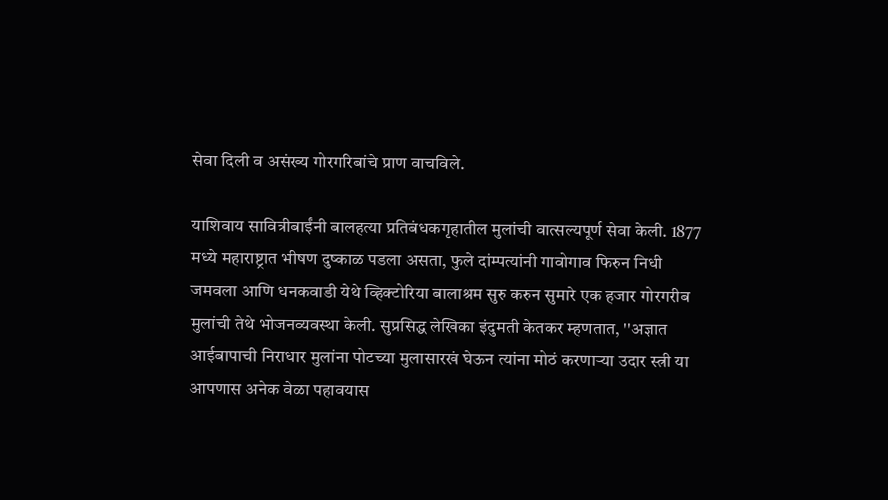सेवा दिली व असंख्य गोरगरिबांचे प्राण वाचविले.

याशिवाय सावित्रीबाईंनी बालहत्या प्रतिबंधकगृहातील मुलांची वात्सल्यपूर्ण सेवा केली. 1877 मध्ये महाराष्ट्रात भीषण दुष्काळ पडला असता, फुले दांम्पत्यांनी गावोगाव फिरुन निधी जमवला आणि धनकवाडी येथे व्हिक्टोरिया बालाश्रम सुरु करुन सुमारे एक हजार गोरगरीब मुलांची तेथे भोजनव्यवस्था केली. सुप्रसिद्ध लेखिका इंदुमती केतकर म्हणतात, ''अज्ञात आईबापाची निराधार मुलांना पोटच्या मुलासारखं घेऊन त्यांना मोठं करणार्‍या उदार स्त्री या आपणास अनेक वेळा पहावयास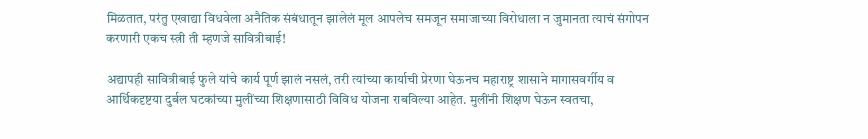मिळतात, परंतु एखाद्या विधवेला अनैतिक संबंधातून झालेलं मूल आपलेच समजून समाजाच्या विरोधाला न जुमानता त्याचं संगोपन करणारी एकच स्त्री ती म्हणजे सावित्रीबाई!

अद्यापही सावित्रीबाई फुले यांचे कार्य पूर्ण झालं नसलं, तरी त्यांच्या कार्याची प्रेरणा घेऊनच महाराष्ट्र शासाने मागासवर्गीय व आर्थिकदृष्टया दुर्बल घटकांच्या मुलींच्या शिक्षणासाठी विविध योजना राबविल्या आहेत. मुलींनी शिक्षण घेऊन स्वतचा,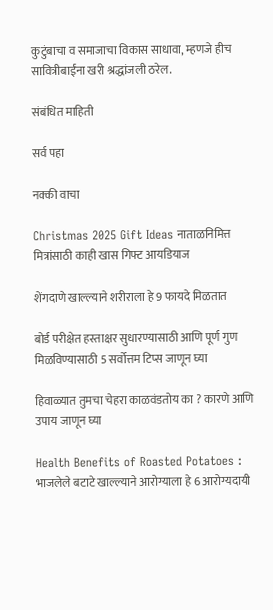कुटुंबाचा व समाजाचा विकास साधावा, म्हणजे हीच सावित्रीबाईंना खरी श्रद्धांजली ठरेल.

संबंधित माहिती

सर्व पहा

नक्की वाचा

Christmas 2025 Gift Ideas नाताळनिमित्त मित्रांसाठी काही खास गिफ्ट आयडियाज

शेंगदाणे खाल्ल्याने शरीराला हे 9 फायदे मिळतात

बोर्ड परीक्षेत हस्ताक्षर सुधारण्यासाठी आणि पूर्ण गुण मिळविण्यासाठी 5 सर्वोत्तम टिप्स जाणून घ्या

हिवाळ्यात तुमचा चेहरा काळवंडतोय का ? कारणे आणि उपाय जाणून घ्या

Health Benefits of Roasted Potatoes : भाजलेले बटाटे खाल्ल्याने आरोग्याला हे 6 आरोग्यदायी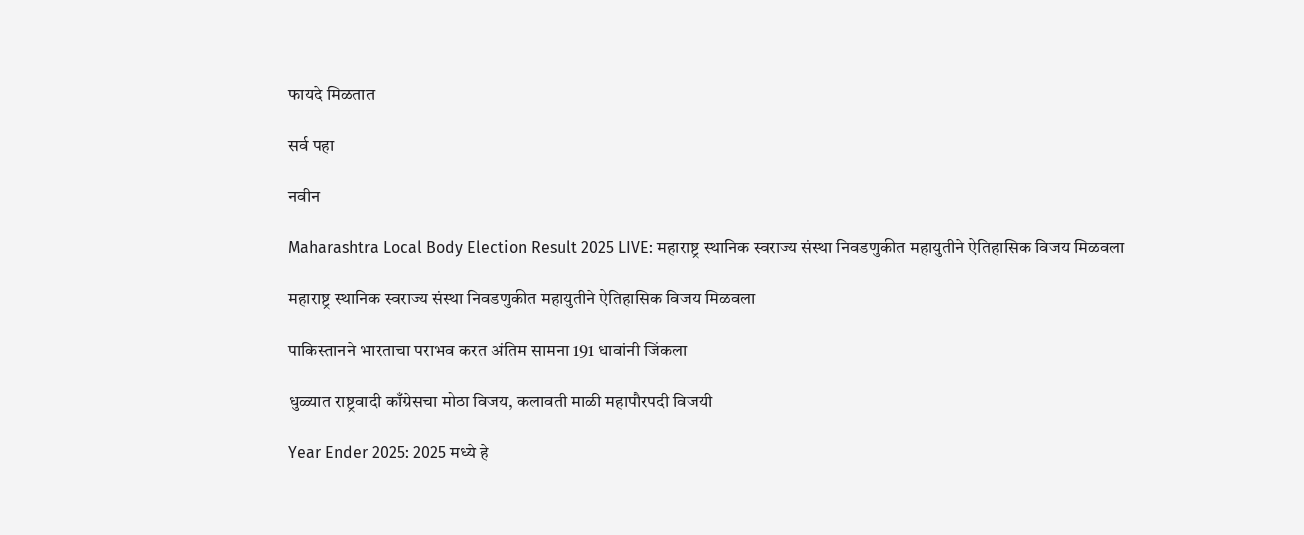फायदे मिळतात

सर्व पहा

नवीन

Maharashtra Local Body Election Result 2025 LIVE: महाराष्ट्र स्थानिक स्वराज्य संस्था निवडणुकीत महायुतीने ऐतिहासिक विजय मिळवला

महाराष्ट्र स्थानिक स्वराज्य संस्था निवडणुकीत महायुतीने ऐतिहासिक विजय मिळवला

पाकिस्तानने भारताचा पराभव करत अंतिम सामना 191 धावांनी जिंकला

धुळ्यात राष्ट्रवादी काँग्रेसचा मोठा विजय, कलावती माळी महापौरपदी विजयी

Year Ender 2025: 2025 मध्ये हे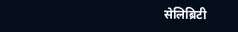सेलिब्रिटी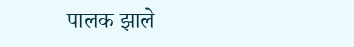पालक झाले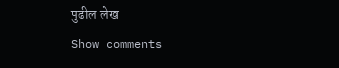पुढील लेख
Show comments